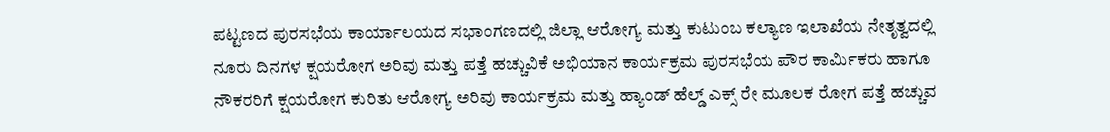ಪಟ್ಟಣದ ಪುರಸಭೆಯ ಕಾರ್ಯಾಲಯದ ಸಭಾಂಗಣದಲ್ಲಿ ಜಿಲ್ಲಾ ಆರೋಗ್ಯ ಮತ್ತು ಕುಟುಂಬ ಕಲ್ಯಾಣ ಇಲಾಖೆಯ ನೇತೃತ್ವದಲ್ಲಿ
ನೂರು ದಿನಗಳ ಕ್ಷಯರೋಗ ಅರಿವು ಮತ್ತು ಪತ್ತೆ ಹಚ್ಚುವಿಕೆ ಅಭಿಯಾನ ಕಾರ್ಯಕ್ರಮ ಪುರಸಭೆಯ ಪೌರ ಕಾರ್ಮಿಕರು ಹಾಗೂ ನೌಕರರಿಗೆ ಕ್ಷಯರೋಗ ಕುರಿತು ಆರೋಗ್ಯ ಅರಿವು ಕಾರ್ಯಕ್ರಮ ಮತ್ತು ಹ್ಯಾಂಡ್ ಹೆಲ್ಡ್ ಎಕ್ಸ್ ರೇ ಮೂಲಕ ರೋಗ ಪತ್ತೆ ಹಚ್ಚುವ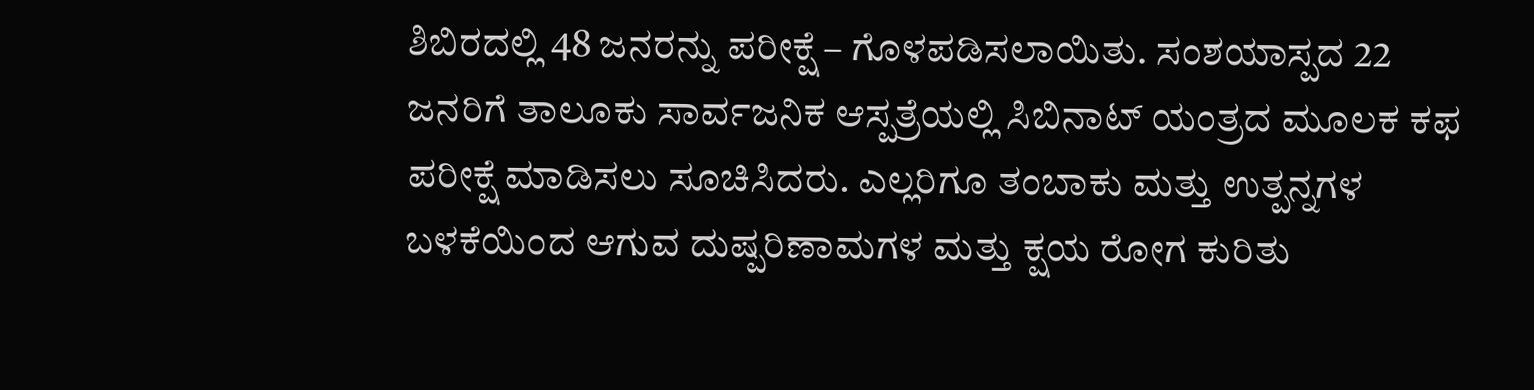ಶಿಬಿರದಲ್ಲಿ 48 ಜನರನ್ನು ಪರೀಕ್ಷೆ – ಗೊಳಪಡಿಸಲಾಯಿತು. ಸಂಶಯಾಸ್ಪದ 22 ಜನರಿಗೆ ತಾಲೂಕು ಸಾರ್ವಜನಿಕ ಆಸ್ಪತ್ರೆಯಲ್ಲಿ ಸಿಬಿನಾಟ್ ಯಂತ್ರದ ಮೂಲಕ ಕಫ ಪರೀಕ್ಷೆ ಮಾಡಿಸಲು ಸೂಚಿಸಿದರು. ಎಲ್ಲರಿಗೂ ತಂಬಾಕು ಮತ್ತು ಉತ್ಪನ್ನಗಳ ಬಳಕೆಯಿಂದ ಆಗುವ ದುಷ್ಪರಿಣಾಮಗಳ ಮತ್ತು ಕ್ಷಯ ರೋಗ ಕುರಿತು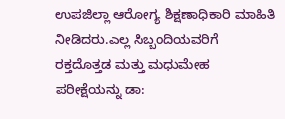ಉಪಜಿಲ್ಲಾ ಆರೋಗ್ಯ ಶಿಕ್ಷಣಾಧಿಕಾರಿ ಮಾಹಿತಿ ನೀಡಿದರು.ಎಲ್ಲ ಸಿಬ್ಬಂದಿಯವರಿಗೆ ರಕ್ತದೊತ್ತಡ ಮತ್ತು ಮಧುಮೇಹ ಪರೀಕ್ಷೆಯನ್ನು ಡಾ: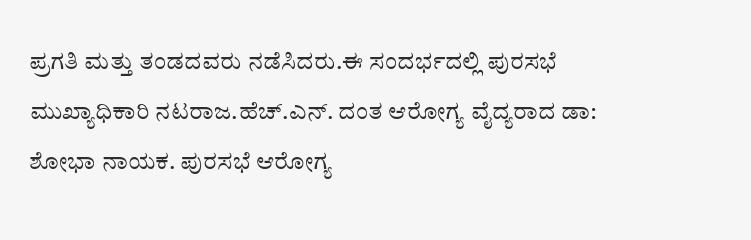ಪ್ರಗತಿ ಮತ್ತು ತಂಡದವರು ನಡೆಸಿದರು.ಈ ಸಂದರ್ಭದಲ್ಲಿ ಪುರಸಭೆ ಮುಖ್ಯಾಧಿಕಾರಿ ನಟರಾಜ.ಹೆಚ್.ಎನ್. ದಂತ ಆರೋಗ್ಯ ವೈದ್ಯರಾದ ಡಾ: ಶೋಭಾ ನಾಯಕ. ಪುರಸಭೆ ಆರೋಗ್ಯ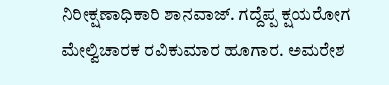ನಿರೀಕ್ಷಣಾಧಿಕಾರಿ ಶಾನವಾಜ್. ಗದ್ದೆಪ್ಪ ಕ್ಷಯರೋಗ ಮೇಲ್ವಿಚಾರಕ ರವಿಕುಮಾರ ಹೂಗಾರ. ಅಮರೇಶ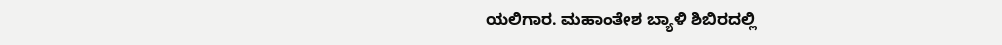ಯಲಿಗಾರ. ಮಹಾಂತೇಶ ಬ್ಯಾಳಿ ಶಿಬಿರದಲ್ಲಿ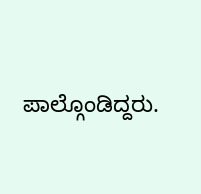ಪಾಲ್ಗೊಂಡಿದ್ದರು.